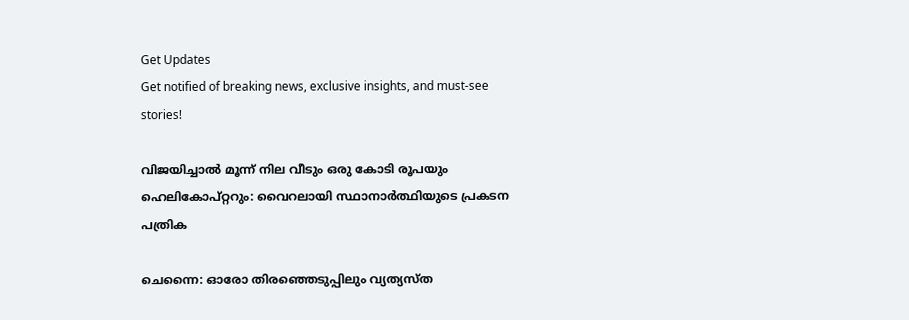Get Updates
Get notified of breaking news, exclusive insights, and must-see stories!

വിജയിച്ചാൽ മൂന്ന് നില വീടും ഒരു കോടി രൂപയും ഹെലികോപ്റ്ററും: വൈറലായി സ്ഥാനാർത്ഥിയുടെ പ്രകടന പത്രിക

ചെന്നൈ: ഓരോ തിരഞ്ഞെടുപ്പിലും വ്യത്യസ്ത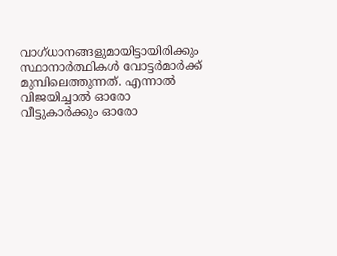വാഗ്ധാനങ്ങളുമായിട്ടായിരിക്കും സ്ഥാനാർത്ഥികൾ വോട്ടർമാർക്ക് മുമ്പിലെത്തുന്നത്. എന്നാൽ വിജയിച്ചാൽ ഓരോ വീട്ടുകാർക്കും ഓരോ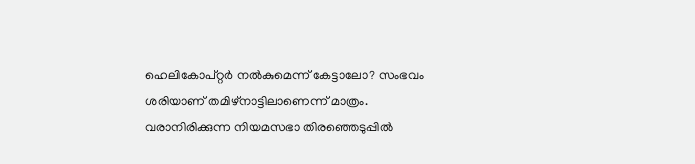ഹെലികോപ്റ്റർ നൽകുമെന്ന് കേട്ടാലോ? സംഭവം ശരിയാണ് തമിഴ്നാട്ടിലാണെന്ന് മാത്രം. വരാനിരിക്കുന്ന നിയമസഭാ തിരഞ്ഞെടുപ്പിൽ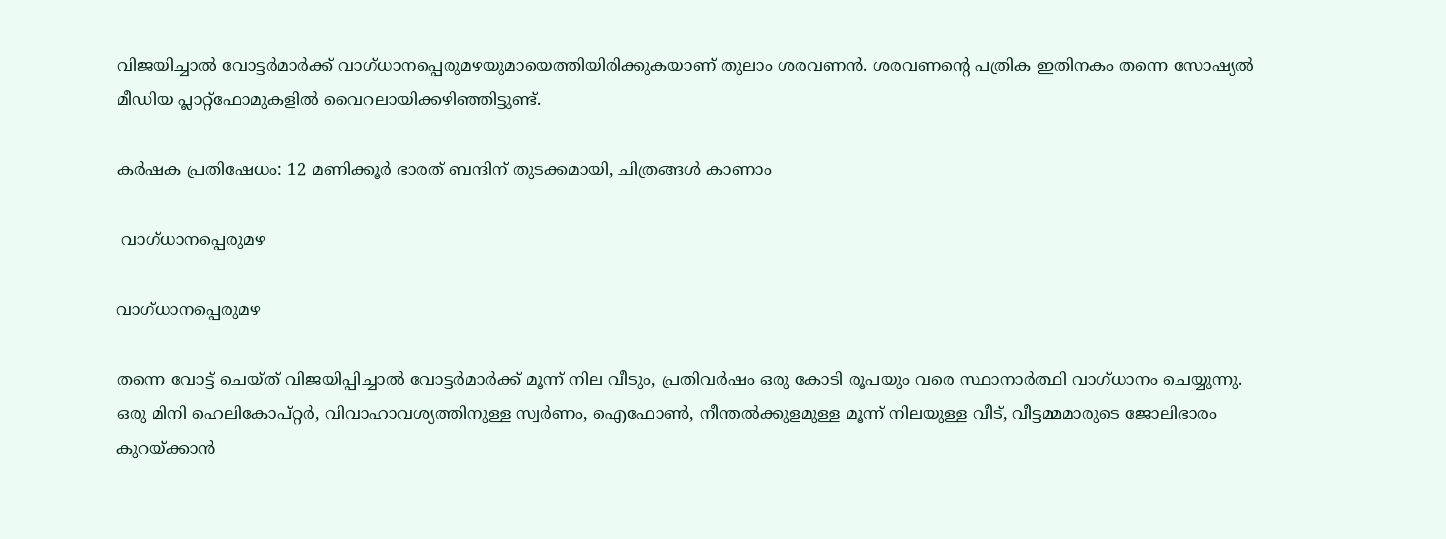വിജയിച്ചാൽ വോട്ടർമാർക്ക് വാഗ്ധാനപ്പെരുമഴയുമായെത്തിയിരിക്കുകയാണ് തുലാം ശരവണൻ. ശരവണന്റെ പത്രിക ഇതിനകം തന്നെ സോഷ്യൽ മീഡിയ പ്ലാറ്റ്ഫോമുകളിൽ വൈറലായിക്കഴിഞ്ഞിട്ടുണ്ട്.

കര്‍ഷക പ്രതിഷേധം: 12 മണിക്കൂര്‍ ഭാരത് ബന്ദിന് തുടക്കമായി, ചിത്രങ്ങൾ കാണാം

 വാഗ്ധാനപ്പെരുമഴ

വാഗ്ധാനപ്പെരുമഴ

തന്നെ വോട്ട് ചെയ്ത് വിജയിപ്പിച്ചാൽ വോട്ടർമാർക്ക് മൂന്ന് നില വീടും, പ്രതിവർഷം ഒരു കോടി രൂപയും വരെ സ്ഥാനാർത്ഥി വാഗ്ധാനം ചെയ്യുന്നു. ഒരു മിനി ഹെലികോപ്റ്റർ, വിവാഹാവശ്യത്തിനുള്ള സ്വർണം, ഐഫോൺ, നീന്തൽക്കുളമുള്ള മൂന്ന് നിലയുള്ള വീട്, വീട്ടമ്മമാരുടെ ജോലിഭാരം കുറയ്ക്കാൻ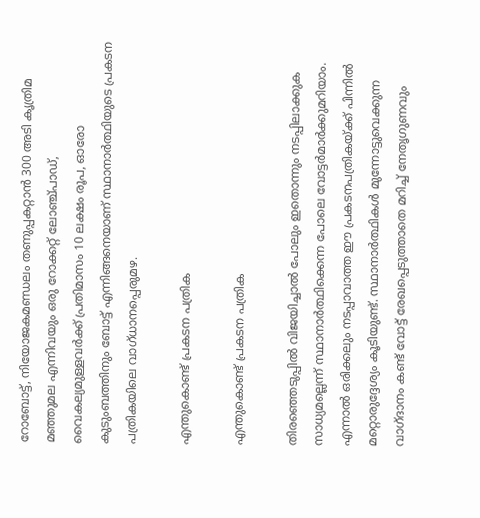റോബോട്ട്, നിയോജകമണ്ഡലം തണുപ്പകറ്റാൻ 300 അടി കൃത്രിമ മഞ്ഞുമല എന്നിവയും ഒരു റോക്കറ്റ് ലോഞ്ച്പാഡ്, വൈകല്യമുള്ളവർക്ക് പ്രതിമാസം 10 ലക്ഷം രൂപ, ഓരോ കുടുംബത്തിനും ബോട്ട് എന്നിങ്ങനെയാണ് സ്ഥാനാർത്ഥിയുടെ പ്രകടന പത്രികയിലെ വാഗ്ധാനപ്പെരുമഴ.

എന്തുകൊണ്ട് പ്രകടന പത്രിക

എന്തുകൊണ്ട് പ്രകടന പത്രിക

തിരഞ്ഞെടുപ്പിൽ വിജയിച്ചാൽ പോലും ഇതൊന്നും നടപ്പിലാക്കുക സാധ്യമല്ലെന്ന് സ്ഥാനാർത്ഥിക്കെന്ന പോലെ വോട്ടർമാർക്കുമറിയാം. എന്നാൽ ഒരിക്കലും നടപ്പാവാത്ത ഈ പ്രകടനപത്രികയ്ക്ക് പിന്നിൽ മറ്റൊരുദ്ദേശ്യം കൂടിയുണ്ട്. സ്ഥാനാർത്ഥികൾ മുന്നോട്ടുവെക്കുന്ന വാഗ്ദാനം കണ്ട് വോട്ട് രേഖപ്പെടുത്താതെ മറിച്ച് നേതൃഗുണവും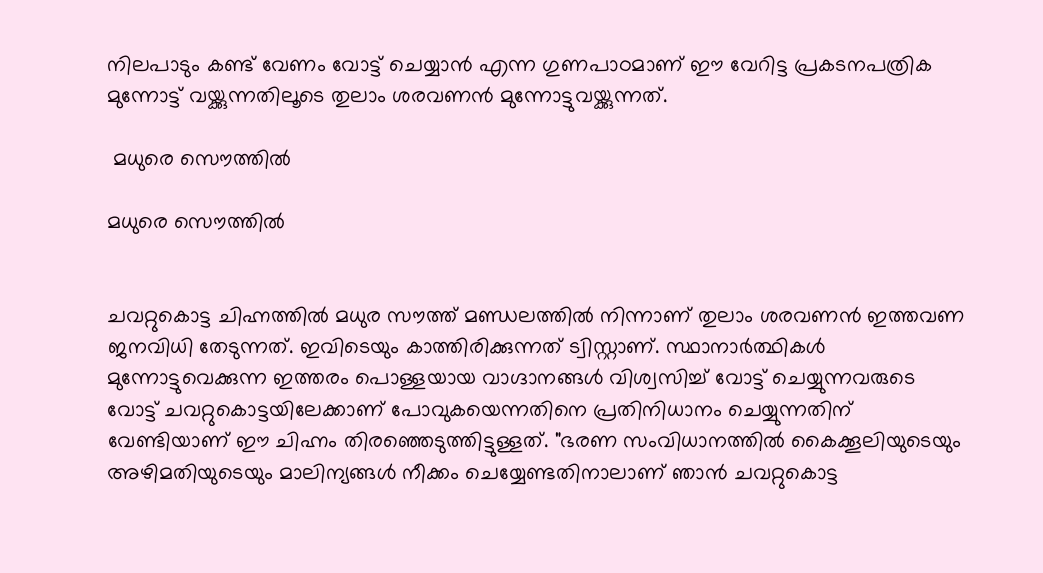നിലപാടും കണ്ട് വേണം വോട്ട് ചെയ്യാൻ എന്ന ഗുണപാഠമാണ് ഈ വേറിട്ട പ്രകടനപത്രിക മുന്നോട്ട് വയ്ക്കുന്നതിലൂടെ തുലാം ശരവണൻ മുന്നോട്ടുവയ്ക്കുന്നത്.

 മധുരെ സൌത്തിൽ

മധുരെ സൌത്തിൽ


ചവറ്റുകൊട്ട ചിഹ്നത്തിൽ മധുര സൗത്ത് മണ്ഡലത്തിൽ നിന്നാണ് തുലാം ശരവണൻ ഇത്തവണ ജനവിധി തേടുന്നത്. ഇവിടെയും കാത്തിരിക്കുന്നത് ട്വിസ്റ്റാണ്. സ്ഥാനാർത്ഥികൾ മുന്നോട്ടുവെക്കുന്ന ഇത്തരം പൊള്ളയായ വാഗ്ദാനങ്ങൾ വിശ്വസിച്ച് വോട്ട് ചെയ്യുന്നവരുടെ വോട്ട് ചവറ്റുകൊട്ടയിലേക്കാണ് പോവുകയെന്നതിനെ പ്രതിനിധാനം ചെയ്യുന്നതിന് വേണ്ടിയാണ് ഈ ചിഹ്നം തിരഞ്ഞെടുത്തിട്ടുള്ളത്. "ഭരണ സംവിധാനത്തിൽ കൈക്കൂലിയുടെയും അഴിമതിയുടെയും മാലിന്യങ്ങൾ നീക്കം ചെയ്യേണ്ടതിനാലാണ് ഞാൻ ചവറ്റുകൊട്ട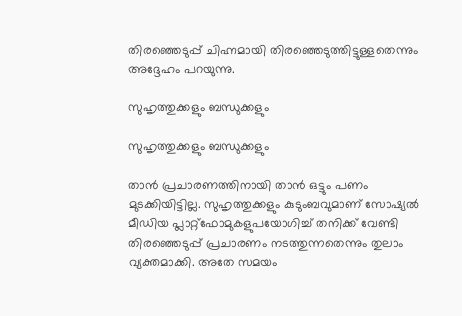തിരഞ്ഞെടുപ്പ് ചിഹ്നമായി തിരഞ്ഞെടുത്തിട്ടുള്ളതെന്നും അദ്ദേഹം പറയുന്നു.

സുഹൃത്തുക്കളും ബന്ധുക്കളും

സുഹൃത്തുക്കളും ബന്ധുക്കളും

താൻ പ്രചാരണത്തിനായി താൻ ഒട്ടും പണം മുടക്കിയിട്ടില്ല. സുഹൃത്തുക്കളും കുടുംബവുമാണ് സോഷ്യൽ മീഡിയ പ്ലാറ്റ്ഫോമുകളുപയോഗിച്ച് തനിക്ക് വേണ്ടി തിരഞ്ഞെടുപ്പ് പ്രചാരണം നടത്തുന്നതെന്നും തുലാം വ്യക്തമാക്കി. അതേ സമയം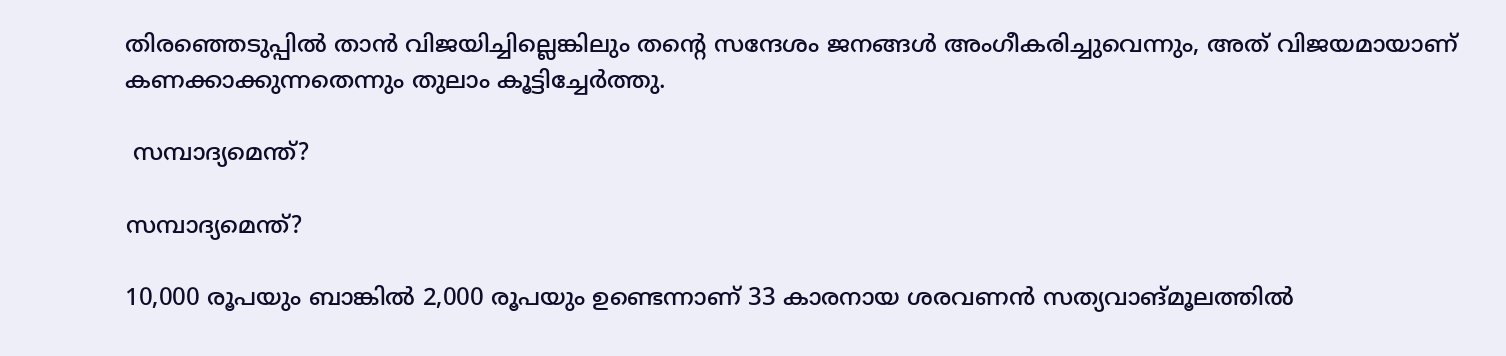തിരഞ്ഞെടുപ്പിൽ താൻ വിജയിച്ചില്ലെങ്കിലും തന്റെ സന്ദേശം ജനങ്ങൾ അംഗീകരിച്ചുവെന്നും, അത് വിജയമായാണ് കണക്കാക്കുന്നതെന്നും തുലാം കൂട്ടിച്ചേർത്തു.

 സമ്പാദ്യമെന്ത്?

സമ്പാദ്യമെന്ത്?

10,000 രൂപയും ബാങ്കിൽ 2,000 രൂപയും ഉണ്ടെന്നാണ് 33 കാരനായ ശരവണൻ സത്യവാങ്മൂലത്തിൽ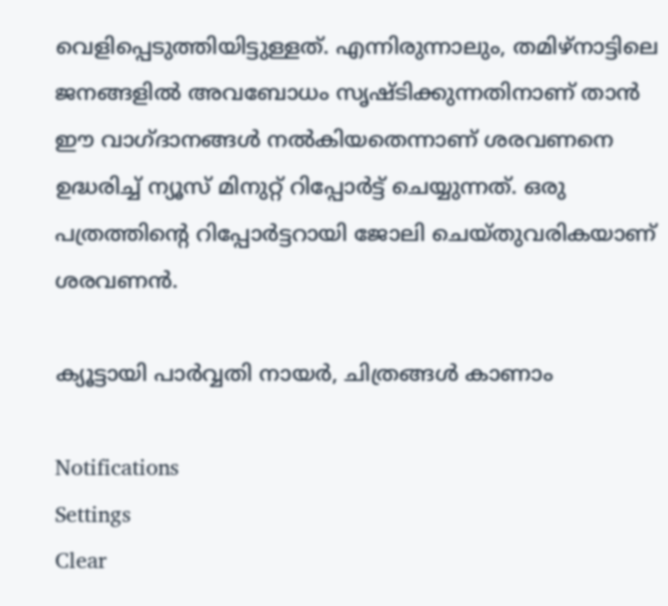വെളിപ്പെടുത്തിയിട്ടുള്ളത്. എന്നിരുന്നാലും, തമിഴ്‌നാട്ടിലെ ജനങ്ങളിൽ അവബോധം സൃഷ്ടിക്കുന്നതിനാണ് താൻ ഈ വാഗ്ദാനങ്ങൾ നൽകിയതെന്നാണ് ശരവണനെ ഉദ്ധരിച്ച് ന്യൂസ് മിനുറ്റ് റിപ്പോർട്ട് ചെയ്യുന്നത്. ഒരു പത്രത്തിന്റെ റിപ്പോർട്ടറായി ജോലി ചെയ്തുവരികയാണ് ശരവണൻ.

ക്യൂട്ടായി പാർവ്വതി നായർ, ചിത്രങ്ങൾ കാണാം

Notifications
Settings
Clear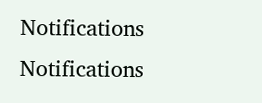Notifications
Notifications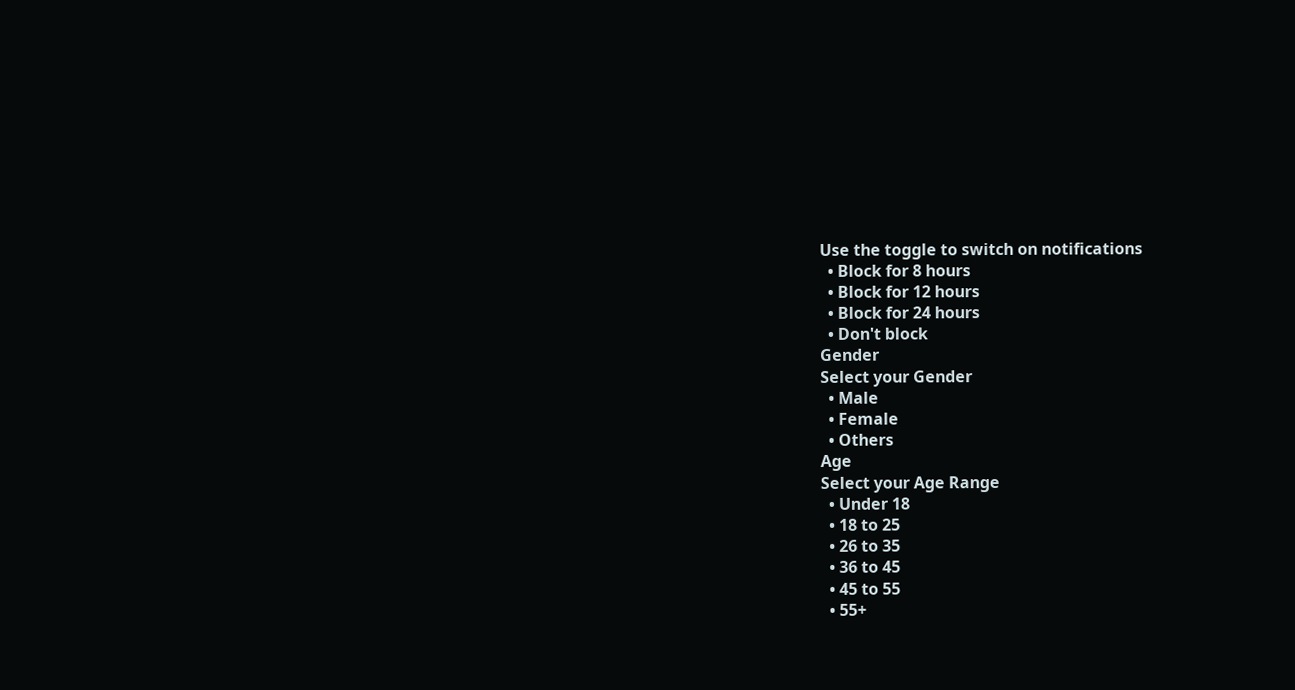Use the toggle to switch on notifications
  • Block for 8 hours
  • Block for 12 hours
  • Block for 24 hours
  • Don't block
Gender
Select your Gender
  • Male
  • Female
  • Others
Age
Select your Age Range
  • Under 18
  • 18 to 25
  • 26 to 35
  • 36 to 45
  • 45 to 55
  • 55+